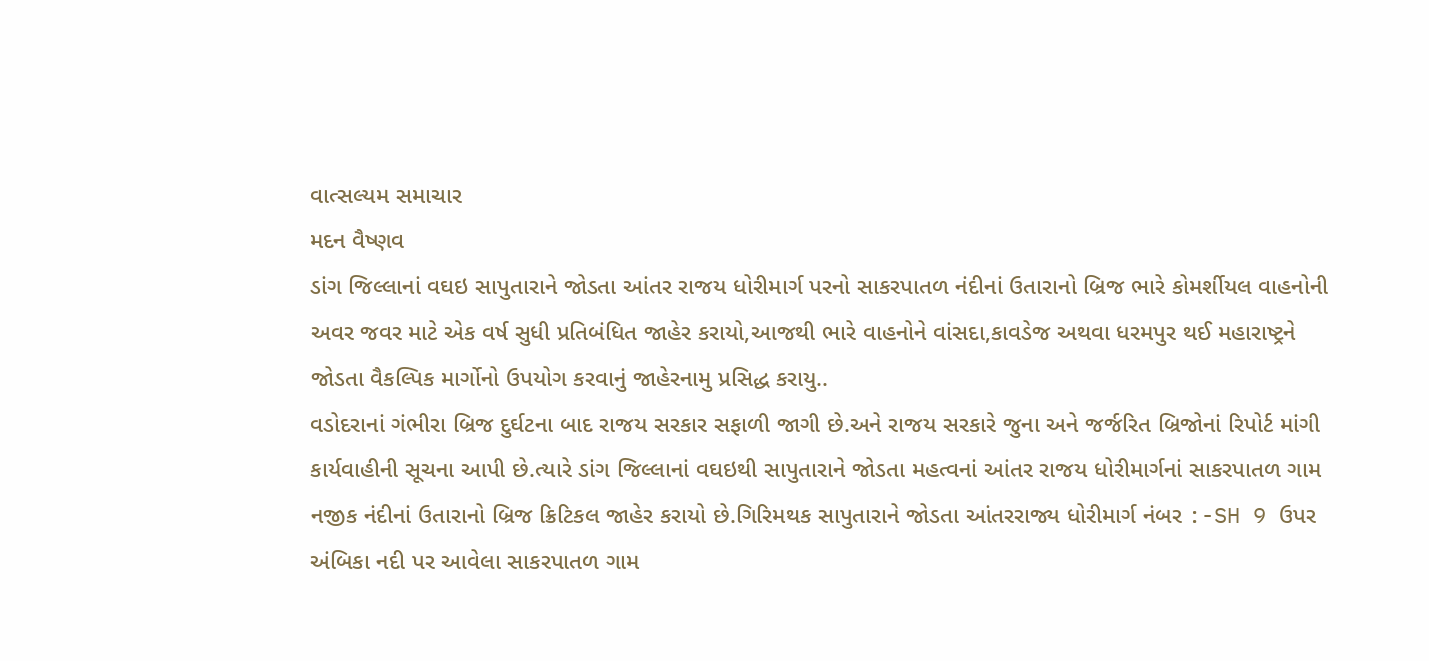વાત્સલ્યમ સમાચાર
મદન વૈષ્ણવ
ડાંગ જિલ્લાનાં વઘઇ સાપુતારાને જોડતા આંતર રાજય ધોરીમાર્ગ પરનો સાકરપાતળ નંદીનાં ઉતારાનો બ્રિજ ભારે કોમર્શીયલ વાહનોની અવર જવર માટે એક વર્ષ સુધી પ્રતિબંધિત જાહેર કરાયો,આજથી ભારે વાહનોને વાંસદા,કાવડેજ અથવા ધરમપુર થઈ મહારાષ્ટ્રને જોડતા વૈકલ્પિક માર્ગોનો ઉપયોગ કરવાનું જાહેરનામુ પ્રસિદ્ધ કરાયુ..
વડોદરાનાં ગંભીરા બ્રિજ દુર્ઘટના બાદ રાજય સરકાર સફાળી જાગી છે.અને રાજય સરકારે જુના અને જર્જરિત બ્રિજોનાં રિપોર્ટ માંગી કાર્યવાહીની સૂચના આપી છે.ત્યારે ડાંગ જિલ્લાનાં વઘઇથી સાપુતારાને જોડતા મહત્વનાં આંતર રાજય ધોરીમાર્ગનાં સાકરપાતળ ગામ નજીક નંદીનાં ઉતારાનો બ્રિજ ક્રિટિકલ જાહેર કરાયો છે.ગિરિમથક સાપુતારાને જોડતા આંતરરાજ્ય ધોરીમાર્ગ નંબર :-SH 9 ઉપર અંબિકા નદી પર આવેલા સાકરપાતળ ગામ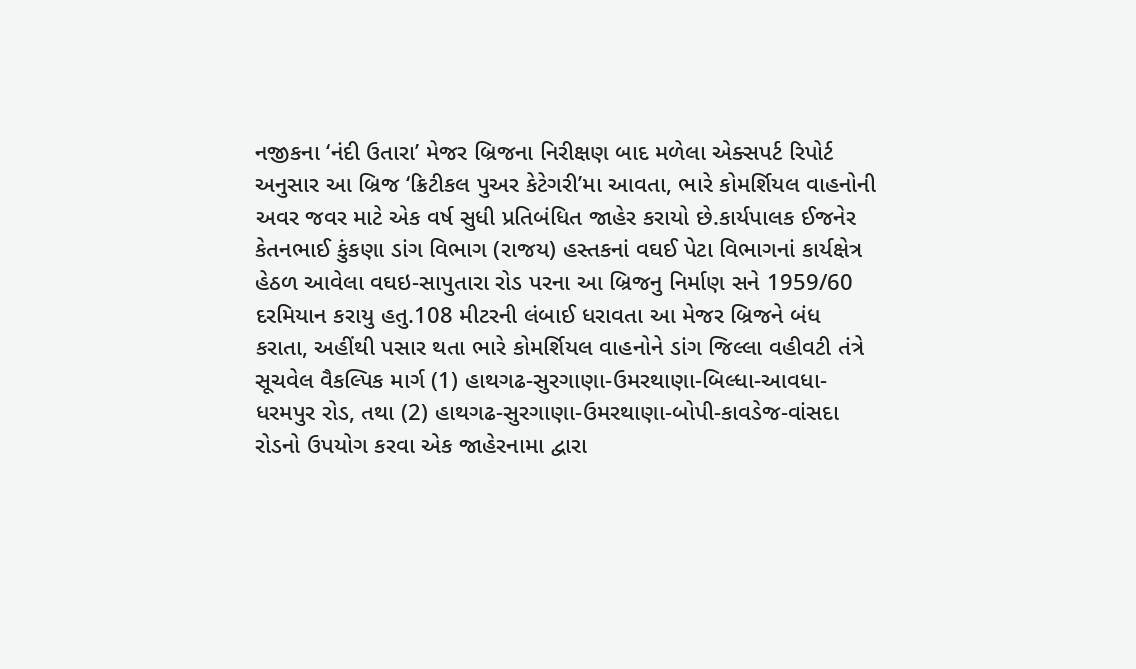નજીકના ‘નંદી ઉતારા’ મેજર બ્રિજના નિરીક્ષણ બાદ મળેલા એક્સપર્ટ રિપોર્ટ અનુસાર આ બ્રિજ ‘ક્રિટીકલ પુઅર કેટેગરી’મા આવતા, ભારે કોમર્શિયલ વાહનોની અવર જવર માટે એક વર્ષ સુધી પ્રતિબંધિત જાહેર કરાયો છે.કાર્યપાલક ઈજનેર કેતનભાઈ કુંકણા ડાંગ વિભાગ (રાજય) હસ્તકનાં વઘઈ પેટા વિભાગનાં કાર્યક્ષેત્ર હેઠળ આવેલા વઘઇ-સાપુતારા રોડ પરના આ બ્રિજનુ નિર્માણ સને 1959/60 દરમિયાન કરાયુ હતુ.108 મીટરની લંબાઈ ધરાવતા આ મેજર બ્રિજને બંધ કરાતા, અહીંથી પસાર થતા ભારે કોમર્શિયલ વાહનોને ડાંગ જિલ્લા વહીવટી તંત્રે સૂચવેલ વૈકલ્પિક માર્ગ (1) હાથગઢ-સુરગાણા-ઉમરથાણા-બિલ્ધા-આવધા-ધરમપુર રોડ, તથા (2) હાથગઢ-સુરગાણા-ઉમરથાણા-બોપી-કાવડેજ-વાંસદા રોડનો ઉપયોગ કરવા એક જાહેરનામા દ્વારા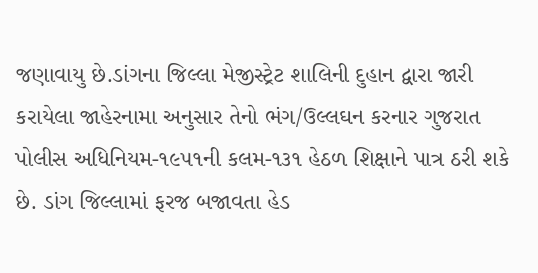જણાવાયુ છે.ડાંગના જિલ્લા મેજીસ્ટ્રેટ શાલિની દુહાન દ્વારા જારી કરાયેલા જાહેરનામા અનુસાર તેનો ભંગ/ઉલ્લઘન કરનાર ગુજરાત પોલીસ અધિનિયમ-૧૯૫૧ની કલમ-૧૩૧ હેઠળ શિક્ષાને પાત્ર ઠરી શકે છે. ડાંગ જિલ્લામાં ફરજ બજાવતા હેડ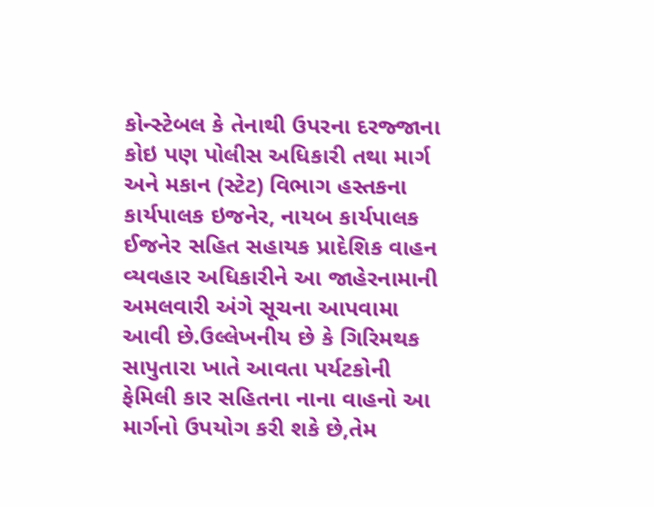કોન્સ્ટેબલ કે તેનાથી ઉપરના દરજ્જાના કોઇ પણ પોલીસ અધિકારી તથા માર્ગ અને મકાન (સ્ટેટ) વિભાગ હસ્તકના કાર્યપાલક ઇજનેર, નાયબ કાર્યપાલક ઈજનેર સહિત સહાયક પ્રાદેશિક વાહન વ્યવહાર અધિકારીને આ જાહેરનામાની અમલવારી અંગે સૂચના આપવામા આવી છે.ઉલ્લેખનીય છે કે ગિરિમથક સાપુતારા ખાતે આવતા પર્યટકોની ફેમિલી કાર સહિતના નાના વાહનો આ માર્ગનો ઉપયોગ કરી શકે છે,તેમ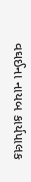વઘઈના નાયબ કાર્યપાલક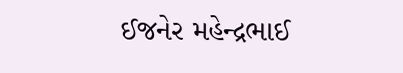ઈજનેર મહેન્દ્રભાઈ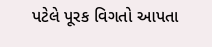પટેલે પૂરક વિગતો આપતા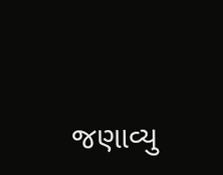જણાવ્યુ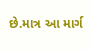છે.માત્ર આ માર્ગ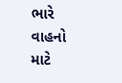ભારે વાહનો માટે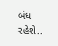બંધ રહેશે..